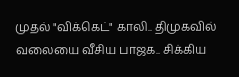முதல் "விக்கெட்" காலி.. திமுகவில் வலையை வீசிய பாஜக.. சிக்கிய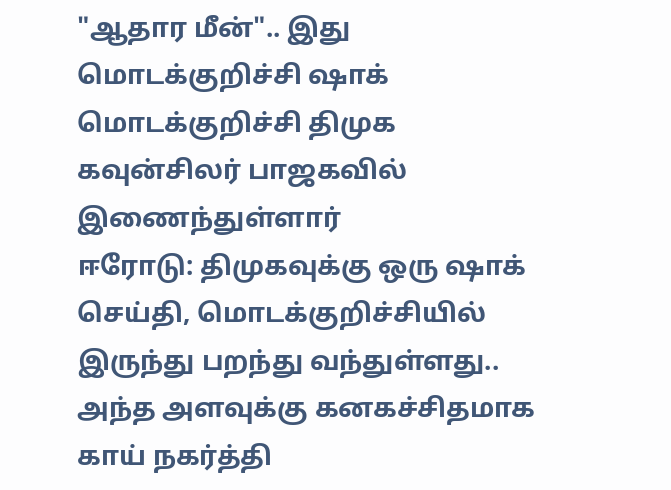"ஆதார மீன்".. இது மொடக்குறிச்சி ஷாக்
மொடக்குறிச்சி திமுக கவுன்சிலர் பாஜகவில் இணைந்துள்ளார்
ஈரோடு: திமுகவுக்கு ஒரு ஷாக் செய்தி, மொடக்குறிச்சியில் இருந்து பறந்து வந்துள்ளது.. அந்த அளவுக்கு கனகச்சிதமாக காய் நகர்த்தி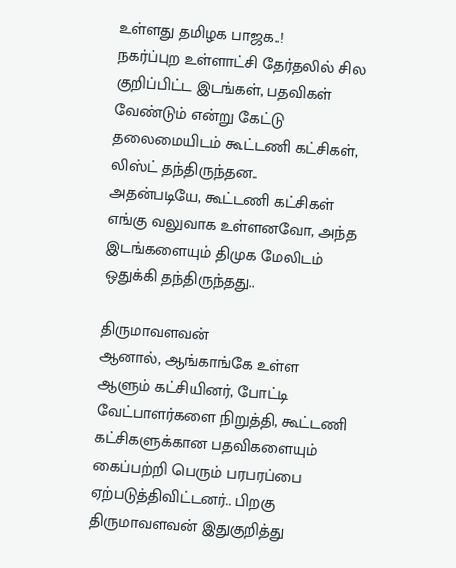உள்ளது தமிழக பாஜக..!
நகர்ப்புற உள்ளாட்சி தேர்தலில் சில குறிப்பிட்ட இடங்கள், பதவிகள் வேண்டும் என்று கேட்டு தலைமையிடம் கூட்டணி கட்சிகள், லிஸ்ட் தந்திருந்தன..
அதன்படியே, கூட்டணி கட்சிகள் எங்கு வலுவாக உள்ளனவோ, அந்த இடங்களையும் திமுக மேலிடம் ஒதுக்கி தந்திருந்தது..

திருமாவளவன்
ஆனால், ஆங்காங்கே உள்ள ஆளும் கட்சியினர், போட்டி வேட்பாளர்களை நிறுத்தி, கூட்டணி கட்சிகளுக்கான பதவிகளையும் கைப்பற்றி பெரும் பரபரப்பை ஏற்படுத்திவிட்டனர்.. பிறகு திருமாவளவன் இதுகுறித்து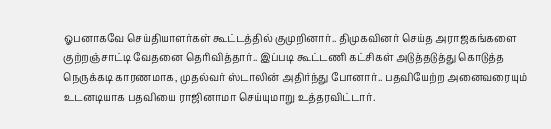ஓபனாகவே செய்தியாளர்கள் கூட்டத்தில் குமுறினார்.. திமுகவினர் செய்த அராஜகங்களை குற்றஞ்சாட்டி வேதனை தெரிவித்தார்.. இப்படி கூட்டணி கட்சிகள் அடுத்தடுத்து கொடுத்த நெருக்கடி காரணமாக, முதல்வர் ஸ்டாலின் அதிர்ந்து போனார்.. பதவியேற்ற அனைவரையும் உடனடியாக பதவியை ராஜினாமா செய்யுமாறு உத்தரவிட்டார்.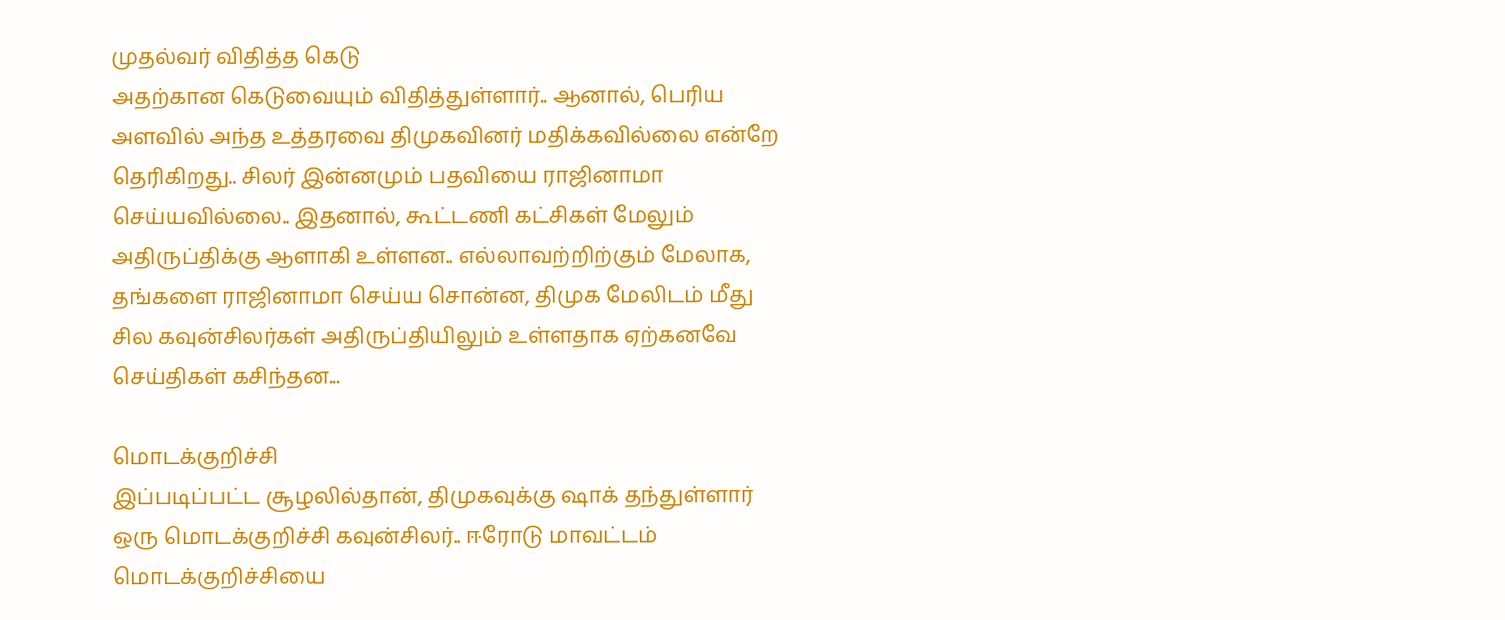முதல்வர் விதித்த கெடு
அதற்கான கெடுவையும் விதித்துள்ளார்.. ஆனால், பெரிய அளவில் அந்த உத்தரவை திமுகவினர் மதிக்கவில்லை என்றே தெரிகிறது.. சிலர் இன்னமும் பதவியை ராஜினாமா செய்யவில்லை.. இதனால், கூட்டணி கட்சிகள் மேலும் அதிருப்திக்கு ஆளாகி உள்ளன.. எல்லாவற்றிற்கும் மேலாக, தங்களை ராஜினாமா செய்ய சொன்ன, திமுக மேலிடம் மீது சில கவுன்சிலர்கள் அதிருப்தியிலும் உள்ளதாக ஏற்கனவே செய்திகள் கசிந்தன...

மொடக்குறிச்சி
இப்படிப்பட்ட சூழலில்தான், திமுகவுக்கு ஷாக் தந்துள்ளார் ஒரு மொடக்குறிச்சி கவுன்சிலர்.. ஈரோடு மாவட்டம் மொடக்குறிச்சியை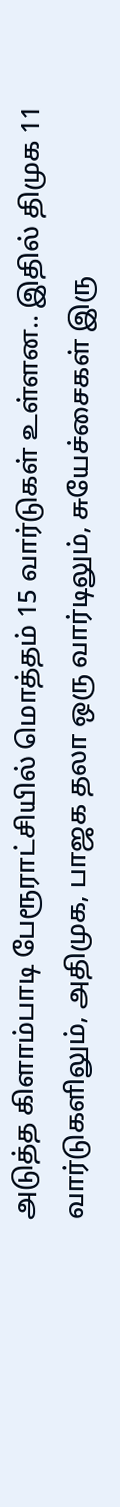அடுத்த கிளாம்பாடி பேரூராட்சியில் மொத்தம் 15 வார்டுகள் உள்ளன.. இதில் திமுக 11 வார்டுகளிலும், அதிமுக, பாஜக தலா ஒரு வார்டிலும், சுயேச்சைகள் இரு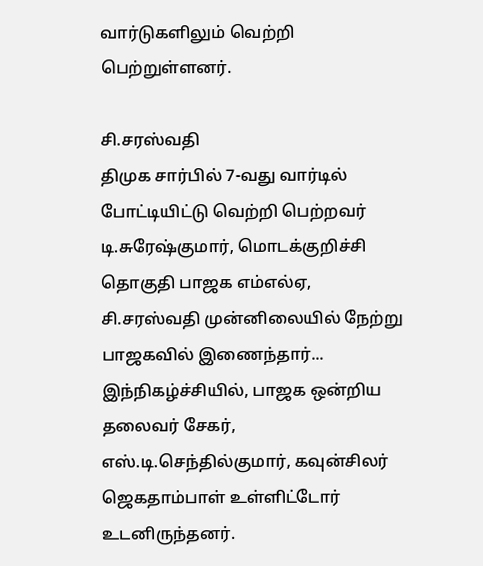வார்டுகளிலும் வெற்றி பெற்றுள்ளனர்.

சி.சரஸ்வதி
திமுக சார்பில் 7-வது வார்டில் போட்டியிட்டு வெற்றி பெற்றவர் டி.சுரேஷ்குமார், மொடக்குறிச்சி தொகுதி பாஜக எம்எல்ஏ, சி.சரஸ்வதி முன்னிலையில் நேற்று பாஜகவில் இணைந்தார்... இந்நிகழ்ச்சியில், பாஜக ஒன்றிய தலைவர் சேகர், எஸ்.டி.செந்தில்குமார், கவுன்சிலர் ஜெகதாம்பாள் உள்ளிட்டோர் உடனிருந்தனர்.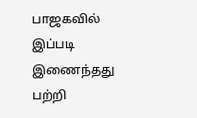பாஜகவில் இப்படி இணைந்தது பற்றி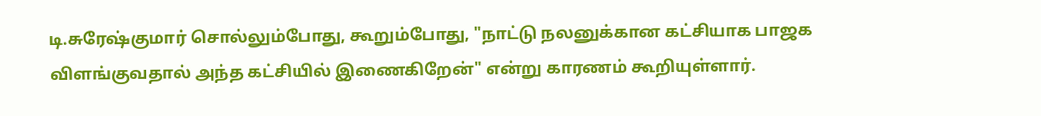டி.சுரேஷ்குமார் சொல்லும்போது, கூறும்போது, "நாட்டு நலனுக்கான கட்சியாக பாஜக விளங்குவதால் அந்த கட்சியில் இணைகிறேன்" என்று காரணம் கூறியுள்ளார்.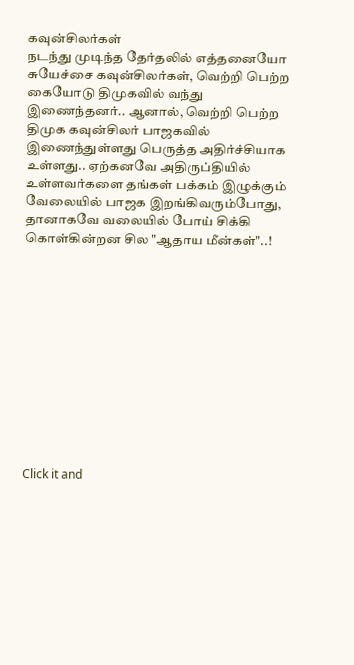கவுன்சிலர்கள்
நடந்து முடிந்த தேர்தலில் எத்தனையோ சுயேச்சை கவுன்சிலர்கள், வெற்றி பெற்ற கையோடு திமுகவில் வந்து இணைந்தனர்.. ஆனால், வெற்றி பெற்ற திமுக கவுன்சிலர் பாஜகவில் இணைந்துள்ளது பெருத்த அதிர்ச்சியாக உள்ளது.. ஏற்கனவே அதிருப்தியில் உள்ளவர்களை தங்கள் பக்கம் இழுக்கும் வேலையில் பாஜக இறங்கிவரும்போது, தானாகவே வலையில் போய் சிக்கி கொள்கின்றன சில "ஆதாய மீன்கள்"..!












Click it and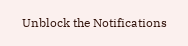Unblock the Notifications